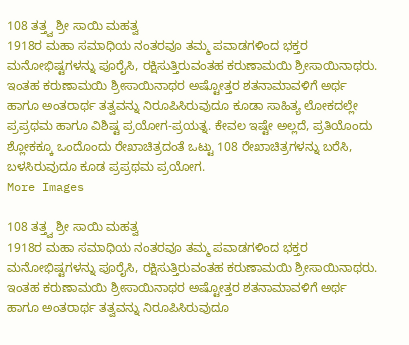108 ತತ್ತ್ವ ಶ್ರೀ ಸಾಯಿ ಮಹತ್ವ
1918ರ ಮಹಾ ಸಮಾಧಿಯ ನಂತರವೂ ತಮ್ಮ ಪವಾಡಗಳಿಂದ ಭಕ್ತರ ಮನೋಭಿಷ್ಟಗಳನ್ನು ಪೂರೈಸಿ, ರಕ್ಷಿಸುತ್ತಿರುವಂತಹ ಕರುಣಾಮಯಿ ಶ್ರೀಸಾಯಿನಾಥರು. ಇಂತಹ ಕರುಣಾಮಯಿ ಶ್ರೀಸಾಯಿನಾಥರ ಅಷ್ಟೋತ್ತರ ಶತನಾಮಾವಳಿಗೆ ಅರ್ಥ ಹಾಗೂ ಅಂತರಾರ್ಥ ತತ್ವವನ್ನು ನಿರೂಪಿಸಿರುವುದೂ ಕೂಡಾ ಸಾಹಿತ್ಯ ಲೋಕದಲ್ಲೇ ಪ್ರಪ್ರಥಮ ಹಾಗೂ ವಿಶಿಷ್ಟ ಪ್ರಯೋಗ-ಪ್ರಯತ್ನ. ಕೇವಲ ಇಷ್ಟೇ ಅಲ್ಲದೆ, ಪ್ರತಿಯೊಂದು ಶ್ಲೋಕಕ್ಕೂ ಒಂದೊಂದು ರೇಖಾಚಿತ್ರದಂತೆ ಒಟ್ಟು 108 ರೇಖಾಚಿತ್ರಗಳನ್ನು ಬರೆಸಿ, ಬಳಸಿರುವುದೂ ಕೂಡ ಪ್ರಪ್ರಥಮ ಪ್ರಯೋಗ.
More Images

108 ತತ್ತ್ವ ಶ್ರೀ ಸಾಯಿ ಮಹತ್ವ
1918ರ ಮಹಾ ಸಮಾಧಿಯ ನಂತರವೂ ತಮ್ಮ ಪವಾಡಗಳಿಂದ ಭಕ್ತರ ಮನೋಭಿಷ್ಟಗಳನ್ನು ಪೂರೈಸಿ, ರಕ್ಷಿಸುತ್ತಿರುವಂತಹ ಕರುಣಾಮಯಿ ಶ್ರೀಸಾಯಿನಾಥರು. ಇಂತಹ ಕರುಣಾಮಯಿ ಶ್ರೀಸಾಯಿನಾಥರ ಅಷ್ಟೋತ್ತರ ಶತನಾಮಾವಳಿಗೆ ಅರ್ಥ ಹಾಗೂ ಅಂತರಾರ್ಥ ತತ್ವವನ್ನು ನಿರೂಪಿಸಿರುವುದೂ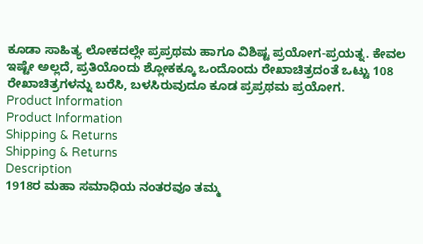ಕೂಡಾ ಸಾಹಿತ್ಯ ಲೋಕದಲ್ಲೇ ಪ್ರಪ್ರಥಮ ಹಾಗೂ ವಿಶಿಷ್ಟ ಪ್ರಯೋಗ-ಪ್ರಯತ್ನ. ಕೇವಲ ಇಷ್ಟೇ ಅಲ್ಲದೆ, ಪ್ರತಿಯೊಂದು ಶ್ಲೋಕಕ್ಕೂ ಒಂದೊಂದು ರೇಖಾಚಿತ್ರದಂತೆ ಒಟ್ಟು 108 ರೇಖಾಚಿತ್ರಗಳನ್ನು ಬರೆಸಿ, ಬಳಸಿರುವುದೂ ಕೂಡ ಪ್ರಪ್ರಥಮ ಪ್ರಯೋಗ.
Product Information
Product Information
Shipping & Returns
Shipping & Returns
Description
1918ರ ಮಹಾ ಸಮಾಧಿಯ ನಂತರವೂ ತಮ್ಮ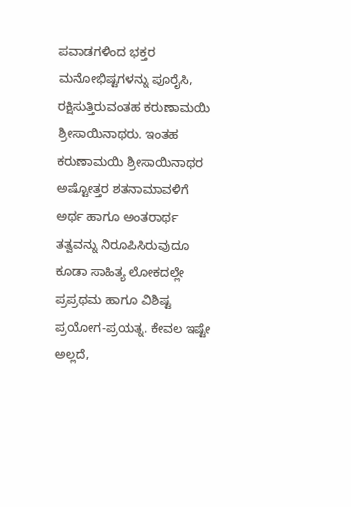ಪವಾಡಗಳಿಂದ ಭಕ್ತರ ಮನೋಭಿಷ್ಟಗಳನ್ನು ಪೂರೈಸಿ, ರಕ್ಷಿಸುತ್ತಿರುವಂತಹ ಕರುಣಾಮಯಿ ಶ್ರೀಸಾಯಿನಾಥರು. ಇಂತಹ ಕರುಣಾಮಯಿ ಶ್ರೀಸಾಯಿನಾಥರ ಅಷ್ಟೋತ್ತರ ಶತನಾಮಾವಳಿಗೆ ಅರ್ಥ ಹಾಗೂ ಅಂತರಾರ್ಥ ತತ್ವವನ್ನು ನಿರೂಪಿಸಿರುವುದೂ ಕೂಡಾ ಸಾಹಿತ್ಯ ಲೋಕದಲ್ಲೇ ಪ್ರಪ್ರಥಮ ಹಾಗೂ ವಿಶಿಷ್ಟ ಪ್ರಯೋಗ-ಪ್ರಯತ್ನ. ಕೇವಲ ಇಷ್ಟೇ ಅಲ್ಲದೆ,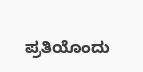ಪ್ರತಿಯೊಂದು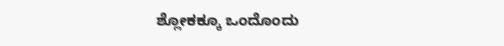ಶ್ಲೋಕಕ್ಕೂ ಒಂದೊಂದು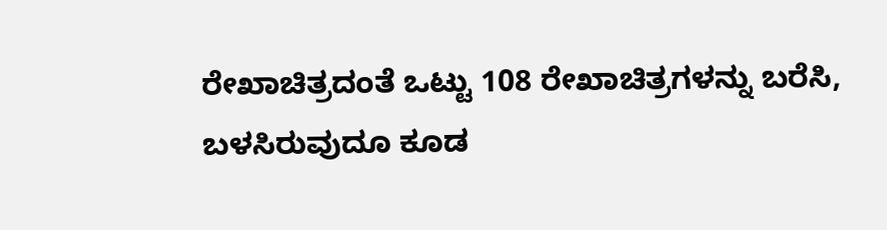ರೇಖಾಚಿತ್ರದಂತೆ ಒಟ್ಟು 108 ರೇಖಾಚಿತ್ರಗಳನ್ನು ಬರೆಸಿ, ಬಳಸಿರುವುದೂ ಕೂಡ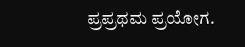ಪ್ರಪ್ರಥಮ ಪ್ರಯೋಗ.